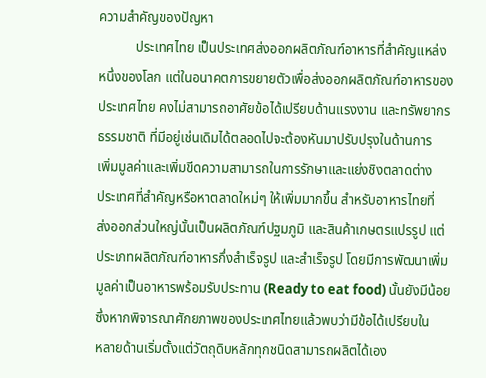ความสำคัญของปัญหา
           ประเทศไทย เป็นประเทศส่งออกผลิตภัณฑ์อาหารที่สำคัญแหล่ง
หนึ่งของโลก แต่ในอนาคตการขยายตัวเพื่อส่งออกผลิตภัณฑ์อาหารของ
ประเทศไทย คงไม่สามารถอาศัยข้อได้เปรียบด้านแรงงาน และทรัพยากร
ธรรมชาติ ที่มีอยู่เช่นเดิมได้ตลอดไปจะต้องหันมาปรับปรุงในด้านการ
เพิ่มมูลค่าและเพิ่มขีดความสามารถในการรักษาและแย่งชิงตลาดต่าง
ประเทศที่สำคัญหรือหาตลาดใหม่ๆ ให้เพิ่มมากขึ้น สำหรับอาหารไทยที่
ส่งออกส่วนใหญ่นั้นเป็นผลิตภัณฑ์ปฐมภูมิ และสินค้าเกษตรแปรรูป แต่
ประเภทผลิตภัณฑ์อาหารกึ่งสำเร็จรูป และสำเร็จรูป โดยมีการพัฒนาเพิ่ม
มูลค่าเป็นอาหารพร้อมรับประทาน (Ready to eat food) นั้นยังมีน้อย
ซึ่งหากพิจารณาศักยภาพของประเทศไทยแล้วพบว่ามีข้อได้เปรียบใน
หลายด้านเริ่มตั้งแต่วัตถุดิบหลักทุกชนิดสามารถผลิตได้เอง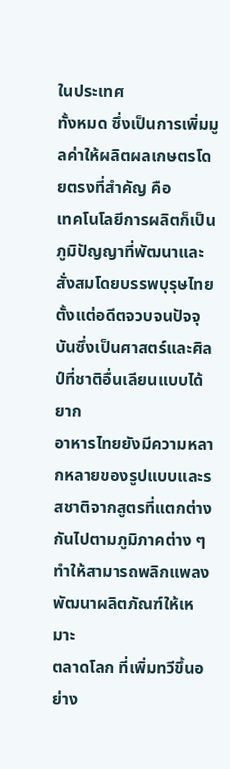ในประเทศ
ทั้งหมด ซึ่งเป็นการเพิ่มมูลค่าให้ผลิตผลเกษตรโดยตรงที่สำคัญ คือ
เทคโนโลยีการผลิตก็เป็นภูมิปัญญาที่พัฒนาและสั่งสมโดยบรรพบุรุษไทย
ตั้งแต่อดีตจวบจนปัจจุบันซึ่งเป็นศาสตร์และศิลป์ที่ชาติอื่นเลียนแบบได้ยาก
อาหารไทยยังมีความหลากหลายของรูปแบบและรสชาติจากสูตรที่แตกต่าง
กันไปตามภูมิภาคต่าง ๆ ทำให้สามารถพลิกแพลงพัฒนาผลิตภัณฑ์ให้เหมาะ
ตลาดโลก ที่เพิ่มทวีขึ้นอย่าง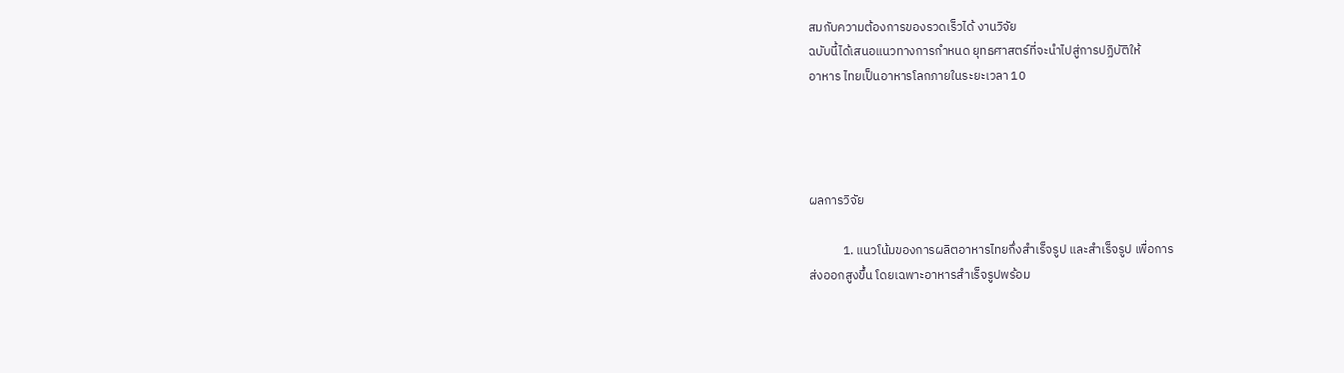สมกับความต้องการของรวดเร็วได้ งานวิจัย
ฉบับนี้ได้เสนอแนวทางการกำหนด ยุทธศาสตร์ที่จะนำไปสู่การปฏิบัติให้
อาหาร ไทยเป็นอาหารโลกภายในระยะเวลา 10




ผลการวิจัย

            1. แนวโน้มของการผลิตอาหารไทยกึ่งสำเร็จรูป และสำเร็จรูป เพื่อการ
ส่งออกสูงขึ้น โดยเฉพาะอาหารสำเร็จรูปพร้อม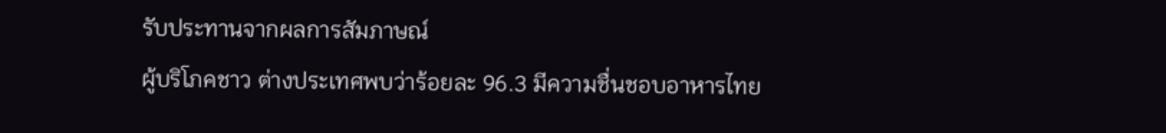รับประทานจากผลการสัมภาษณ์
ผู้บริโภคชาว ต่างประเทศพบว่าร้อยละ 96.3 มีความชื่นชอบอาหารไทย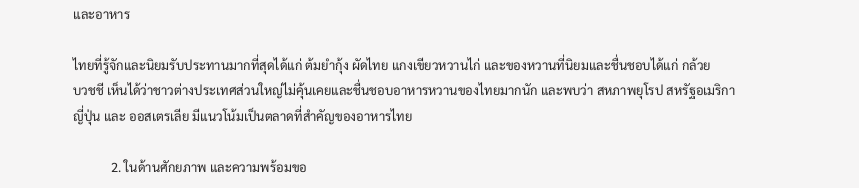และอาหาร

ไทยที่รู้จักและนิยมรับประทานมากที่สุดได้แก่ ต้มยำกุ้ง ผัดไทย แกงเขียวหวานไก่ และของหวานที่นิยมและชื่นชอบได้แก่ กล้วย
บวชชี เห็นได้ว่าชาวต่างประเทศส่วนใหญ่ไม่คุ้นเคยและชื่นชอบอาหารหวานของไทยมากนัก และพบว่า สหภาพยุโรป สหรัฐอเมริกา
ญี่ปุ่น และ ออสเตรเลีย มีแนวโน้มเป็นตลาดที่สำคัญของอาหารไทย

            2. ในด้านศักยภาพ และความพร้อมขอ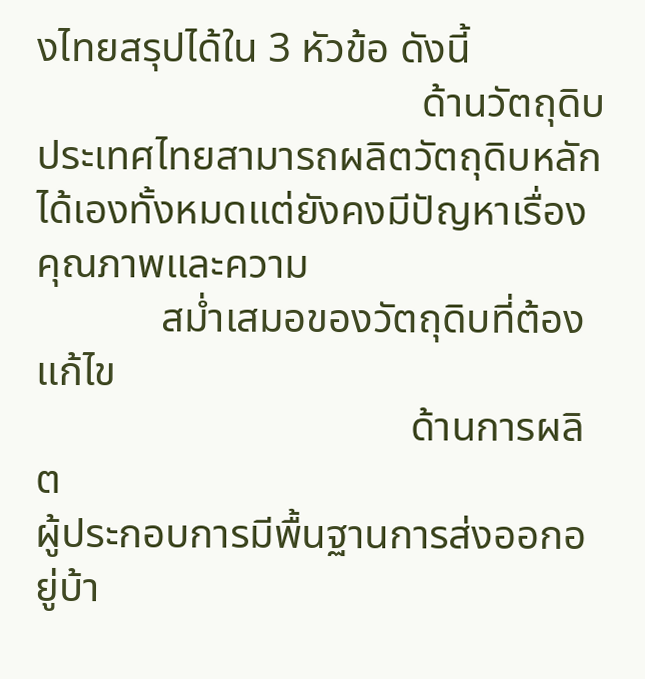งไทยสรุปได้ใน 3 หัวข้อ ดังนี้
                                     ด้านวัตถุดิบ ประเทศไทยสามารถผลิตวัตถุดิบหลักได้เองทั้งหมดแต่ยังคงมีปัญหาเรื่องคุณภาพและความ
            สม่ำเสมอของวัตถุดิบที่ต้องแก้ไข
                                    ด้านการผลิต
ผู้ประกอบการมีพื้นฐานการส่งออกอยู่บ้า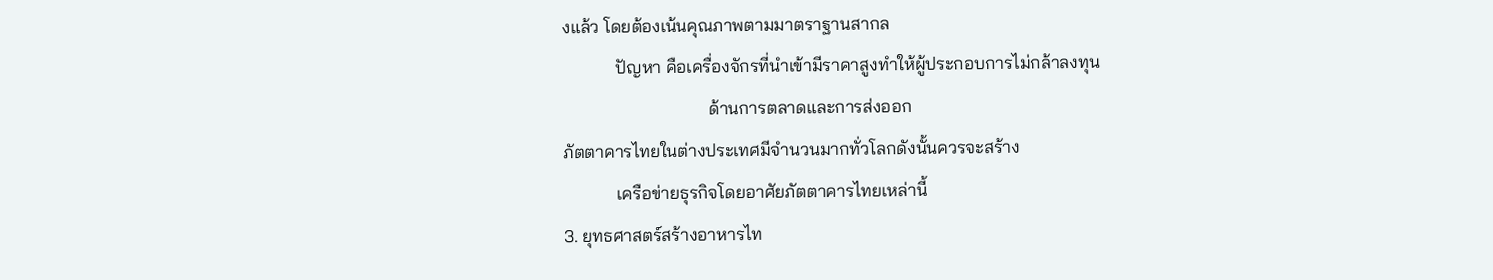งแล้ว โดยต้องเน้นคุณภาพตามมาตราฐานสากล
            ปัญหา คือเครื่องจักรที่นำเข้ามีราคาสูงทำให้ผู้ประกอบการไม่กล้าลงทุน
                                 ด้านการตลาดและการส่งออก
ภัตตาคารไทยในต่างประเทศมีจำนวนมากทั่วโลกดังนั้นควรจะสร้าง
            เครือข่ายธุรกิจโดยอาศัยภัตตาคารไทยเหล่านี้
3. ยุทธศาสตร์สร้างอาหารไท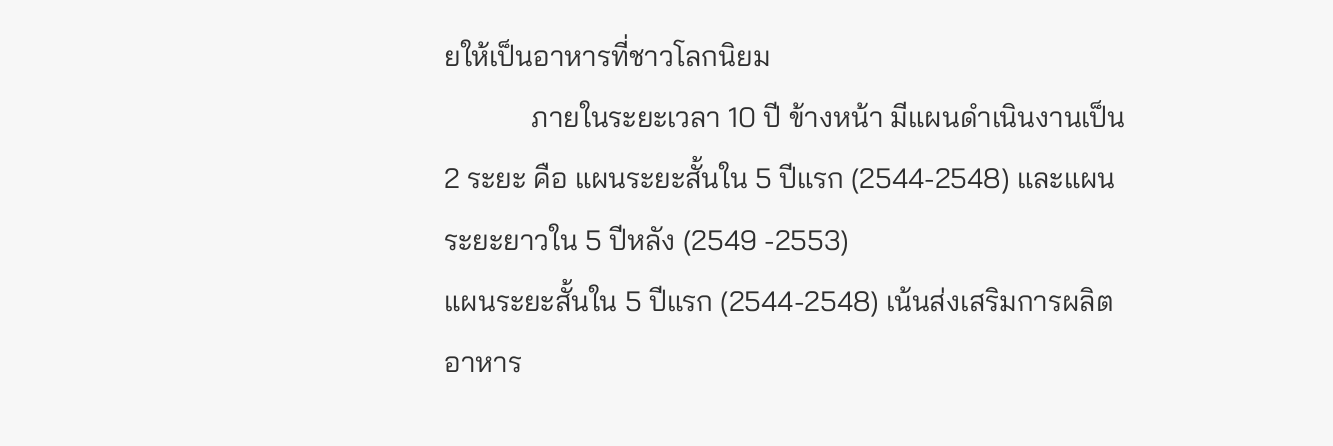ยให้เป็นอาหารที่ชาวโลกนิยม
            ภายในระยะเวลา 10 ปี ข้างหน้า มีแผนดำเนินงานเป็น 2 ระยะ คือ แผนระยะสั้นใน 5 ปีแรก (2544-2548) และแผน
ระยะยาวใน 5 ปีหลัง (2549 -2553)
แผนระยะสั้นใน 5 ปีแรก (2544-2548) เน้นส่งเสริมการผลิตอาหาร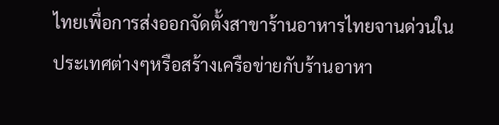ไทยเพื่อการส่งออกจัดตั้งสาขาร้านอาหารไทยจานด่วนใน
ประเทศต่างๆหรือสร้างเครือข่ายกับร้านอาหา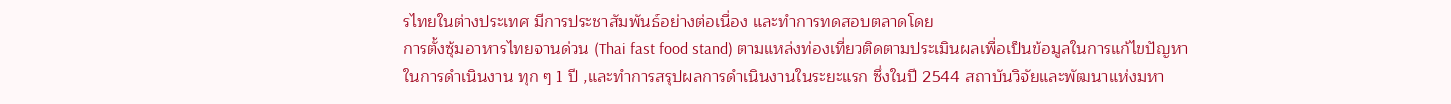รไทยในต่างประเทศ มีการประชาสัมพันธ์อย่างต่อเนื่อง และทำการทดสอบตลาดโดย
การตั้งซุ้มอาหารไทยจานด่วน (Thai fast food stand) ตามแหล่งท่องเที่ยวติดตามประเมินผลเพื่อเป็นข้อมูลในการแก้ไขปัญหา
ในการดำเนินงาน ทุก ๆ 1 ปี ,และทำการสรุปผลการดำเนินงานในระยะแรก ซึ่งในปี 2544 สถาบันวิจัยและพัฒนาแห่งมหา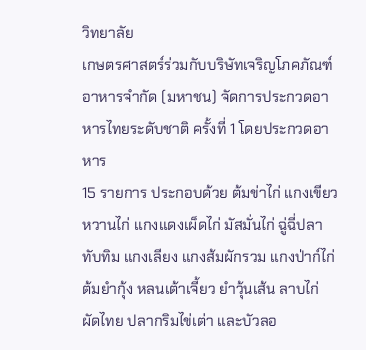วิทยาลัย
เกษตรศาสตร์ร่วมกับบริษัทเจริญโภคภัณฑ์อาหารจำกัด (มหาชน) จัดการประกวดอาหารไทยระดับชาติ ครั้งที่ 1 โดยประกวดอาหาร
15 รายการ ประกอบด้วย ต้มข่าไก่ แกงเขียวหวานไก่ แกงแดงเผ็ดไก่ มัสมั่นไก่ ฉู่ฉี่ปลาทับทิม แกงเลียง แกงส้มผักรวม แกงป่าก์ไก่
ต้มยำกุ้ง หลนเต้าเจี้ยว ยำวุ้นเส้น ลาบไก่ ผัดไทย ปลากริมไข่เต่า และบัวลอ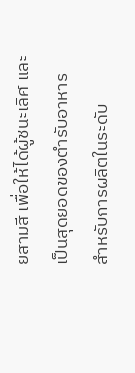ยสามสี เพื่อให้ได้ผู้ชนะเลิศ และเป็นสุดยอดของตำรับอาหาร
สำหรับการผลิตในระดับ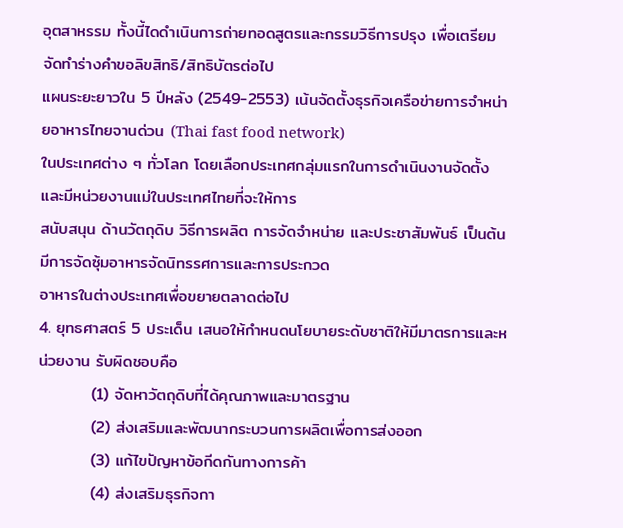อุตสาหรรม ทั้งนี้ไดดำเนินการถ่ายทอดสูตรและกรรมวิธีการปรุง เพื่อเตรียมจัดทำร่างคำขอลิขสิทธิ/สิทธิบัตรต่อไป
แผนระยะยาวใน 5 ปีหลัง (2549-2553) เน้นจัดตั้งธุรกิจเครือข่ายการจำหน่ายอาหารไทยจานด่วน (Thai fast food network)
ในประเทศต่าง ๆ ทั่วโลก โดยเลือกประเทศกลุ่มแรกในการดำเนินงานจัดตั้งและมีหน่วยงานแม่ในประเทศไทยที่จะให้การ
สนับสนุน ด้านวัตถุดิบ วิธีการผลิต การจัดจำหน่าย และประชาสัมพันธ์ เป็นต้น มีการจัดซุ้มอาหารจัดนิทรรศการและการประกวด
อาหารในต่างประเทศเพื่อขยายตลาดต่อไป
4. ยุทธศาสตร์ 5 ประเด็น เสนอให้กำหนดนโยบายระดับชาติให้มีมาตรการและหน่วยงาน รับผิดชอบคือ
         (1) จัดหาวัตถุดิบที่ได้คุณภาพและมาตรฐาน
         (2) ส่งเสริมและพัฒนากระบวนการผลิตเพื่อการส่งออก
         (3) แก้ไขปัญหาข้อกีดกันทางการค้า
         (4) ส่งเสริมธุรกิจกา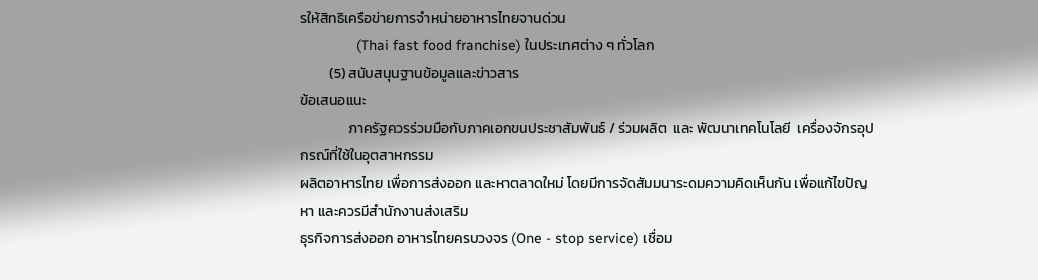รให้สิทธิเครือข่ายการจำหน่ายอาหารไทยจานด่วน
              (Thai fast food franchise) ในประเทศต่าง ๆ ทั่วโลก
         (5) สนับสนุนฐานข้อมูลและข่าวสาร
ข้อเสนอแนะ
               ภาครัฐควรร่วมมือกับภาคเอกขนประชาสัมพันธ์ / ร่วมผลิต  และ พัฒนาเทคโนโลยี  เครื่องจักรอุปกรณ์ที่ใช้ในอุตสาหกรรม
ผลิตอาหารไทย เพื่อการส่งออก และหาตลาดใหม่ โดยมีการจัดสัมมนาระดมความคิดเห็นกัน เพื่อแก้ไขปัญหา และควรมีสำนักงานส่งเสริม
ธุรกิจการส่งออก อาหารไทยครบวงจร (One - stop service) เชื่อม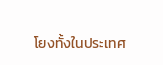โยงทั้งในประเทศ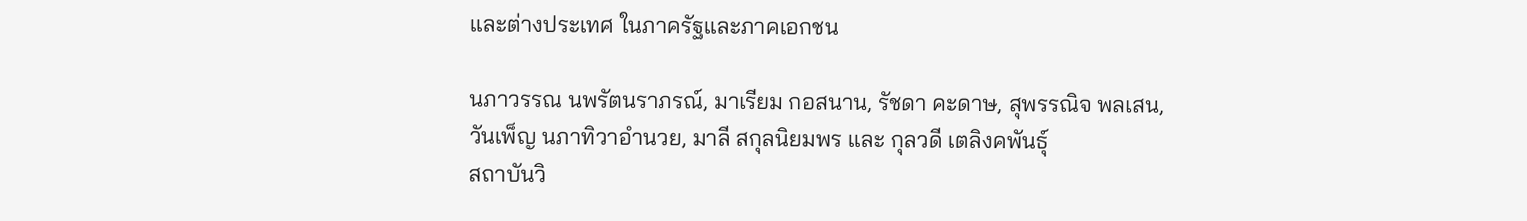และต่างประเทศ ในภาครัฐและภาคเอกชน

นภาวรรณ นพรัตนราภรณ์, มาเรียม กอสนาน, รัชดา คะดาษ, สุพรรณิจ พลเสน,
วันเพ็ญ นภาทิวาอำนวย, มาลี สกุลนิยมพร และ กุลวดี เตลิงคพันธุ์
สถาบันวิ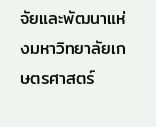จัยและพัฒนาแห่งมหาวิทยาลัยเกษตรศาสตร์